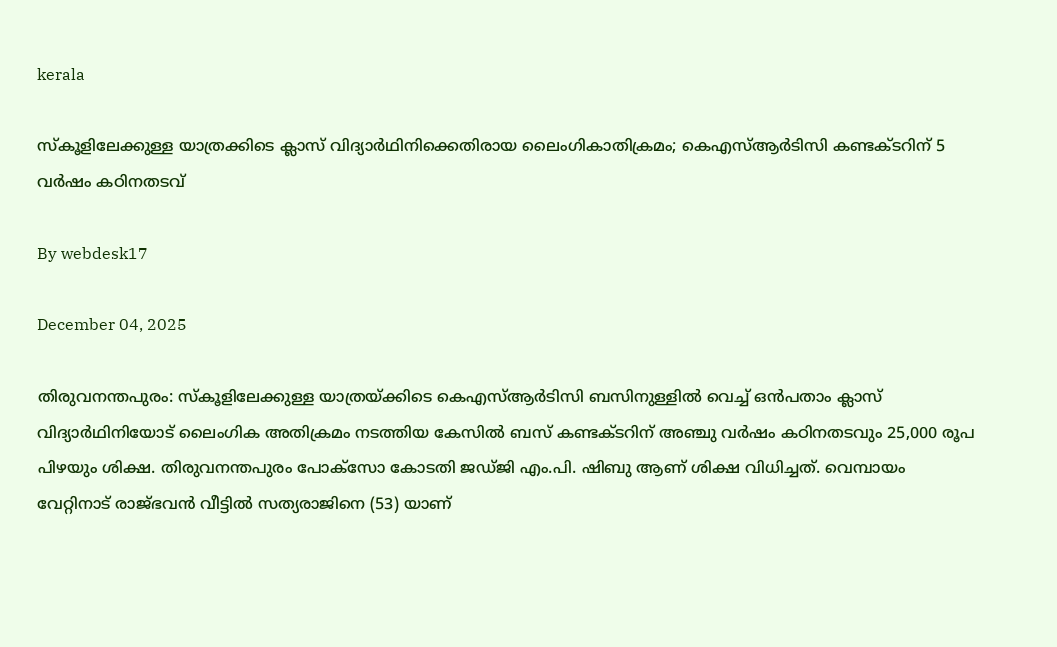kerala

സ്‌കൂളിലേക്കുള്ള യാത്രക്കിടെ ക്ലാസ് വിദ്യാര്‍ഥിനിക്കെതിരായ ലൈംഗികാതിക്രമം; കെഎസ്ആര്‍ടിസി കണ്ടക്ടറിന് 5 വര്‍ഷം കഠിനതടവ്

By webdesk17

December 04, 2025

തിരുവനന്തപുരം: സ്‌കൂളിലേക്കുള്ള യാത്രയ്ക്കിടെ കെഎസ്ആര്‍ടിസി ബസിനുള്ളില്‍ വെച്ച് ഒന്‍പതാം ക്ലാസ് വിദ്യാര്‍ഥിനിയോട് ലൈംഗിക അതിക്രമം നടത്തിയ കേസില്‍ ബസ് കണ്ടക്ടറിന് അഞ്ചു വര്‍ഷം കഠിനതടവും 25,000 രൂപ പിഴയും ശിക്ഷ. തിരുവനന്തപുരം പോക്‌സോ കോടതി ജഡ്ജി എം.പി. ഷിബു ആണ് ശിക്ഷ വിധിച്ചത്. വെമ്പായം വേറ്റിനാട് രാജ്ഭവന്‍ വീട്ടില്‍ സത്യരാജിനെ (53) യാണ്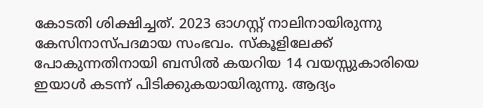കോടതി ശിക്ഷിച്ചത്. 2023 ഓഗസ്റ്റ് നാലിനായിരുന്നു കേസിനാസ്പദമായ സംഭവം. സ്‌കൂളിലേക്ക് പോകുന്നതിനായി ബസില്‍ കയറിയ 14 വയസ്സുകാരിയെ ഇയാള്‍ കടന്ന് പിടിക്കുകയായിരുന്നു. ആദ്യം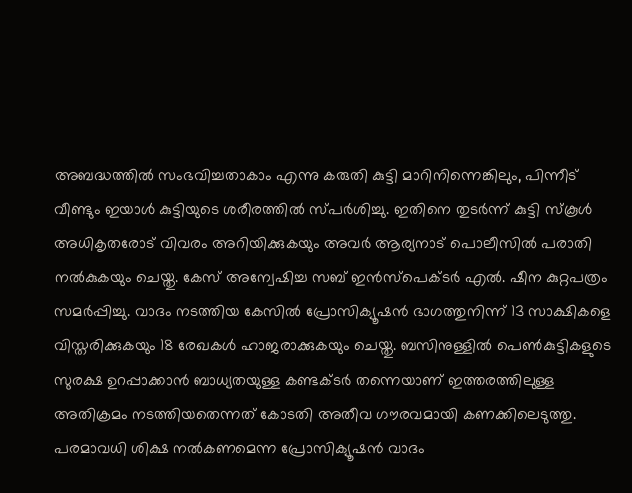അബദ്ധത്തില്‍ സംഭവിച്ചതാകാം എന്നു കരുതി കുട്ടി മാറിനിന്നെങ്കിലും, പിന്നീട് വീണ്ടും ഇയാള്‍ കുട്ടിയുടെ ശരീരത്തില്‍ സ്പര്‍ശിച്ചു. ഇതിനെ തുടര്‍ന്ന് കുട്ടി സ്‌കൂള്‍ അധികൃതരോട് വിവരം അറിയിക്കുകയും അവര്‍ ആര്യനാട് പൊലീസില്‍ പരാതി നല്‍കുകയും ചെയ്തു. കേസ് അന്വേഷിച്ച സബ് ഇന്‍സ്‌പെക്ടര്‍ എല്‍. ഷീന കുറ്റപത്രം സമര്‍പ്പിച്ചു. വാദം നടത്തിയ കേസില്‍ പ്രോസിക്യൂഷന്‍ ഭാഗത്തുനിന്ന് 13 സാക്ഷികളെ വിസ്തരിക്കുകയും 18 രേഖകള്‍ ഹാജരാക്കുകയും ചെയ്തു. ബസിനുള്ളില്‍ പെണ്‍കുട്ടികളുടെ സുരക്ഷ ഉറപ്പാക്കാന്‍ ബാധ്യതയുള്ള കണ്ടക്ടര്‍ തന്നെയാണ് ഇത്തരത്തിലുള്ള അതിക്രമം നടത്തിയതെന്നത് കോടതി അതീവ ഗൗരവമായി കണക്കിലെടുത്തു. പരമാവധി ശിക്ഷ നല്‍കണമെന്ന പ്രോസിക്യൂഷന്‍ വാദം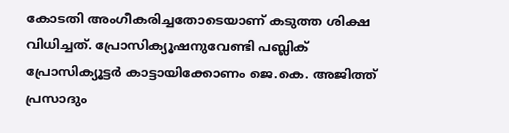കോടതി അംഗീകരിച്ചതോടെയാണ് കടുത്ത ശിക്ഷ വിധിച്ചത്. പ്രോസിക്യൂഷനുവേണ്ടി പബ്ലിക് പ്രോസിക്യൂട്ടര്‍ കാട്ടായിക്കോണം ജെ.കെ. അജിത്ത് പ്രസാദും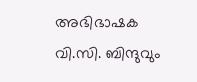അഭിഭാഷക വി.സി. ബിന്ദുവും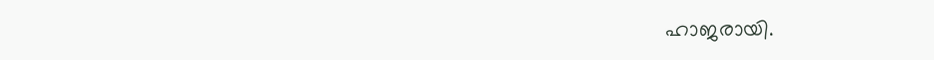ഹാജരായി.